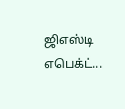ஜிஎஸ்டி எபெக்ட்...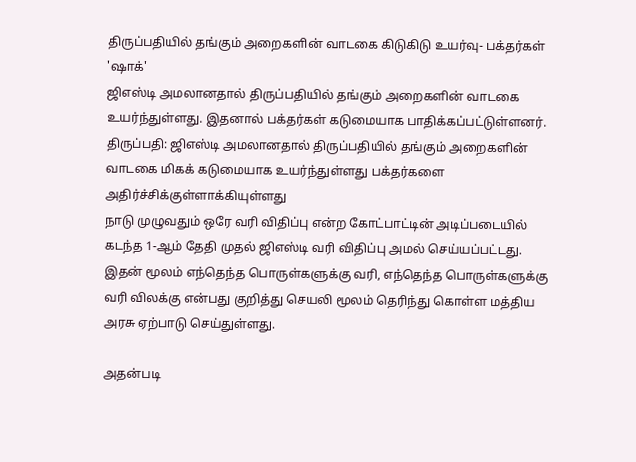திருப்பதியில் தங்கும் அறைகளின் வாடகை கிடுகிடு உயர்வு- பக்தர்கள் 'ஷாக்'
ஜிஎஸ்டி அமலானதால் திருப்பதியில் தங்கும் அறைகளின் வாடகை உயர்ந்துள்ளது. இதனால் பக்தர்கள் கடுமையாக பாதிக்கப்பட்டுள்ளனர்.
திருப்பதி: ஜிஎஸ்டி அமலானதால் திருப்பதியில் தங்கும் அறைகளின் வாடகை மிகக் கடுமையாக உயர்ந்துள்ளது பக்தர்களை அதிர்ச்சிக்குள்ளாக்கியுள்ளது
நாடு முழுவதும் ஒரே வரி விதிப்பு என்ற கோட்பாட்டின் அடிப்படையில் கடந்த 1-ஆம் தேதி முதல் ஜிஎஸ்டி வரி விதிப்பு அமல் செய்யப்பட்டது. இதன் மூலம் எந்தெந்த பொருள்களுக்கு வரி, எந்தெந்த பொருள்களுக்கு வரி விலக்கு என்பது குறித்து செயலி மூலம் தெரிந்து கொள்ள மத்திய அரசு ஏற்பாடு செய்துள்ளது.

அதன்படி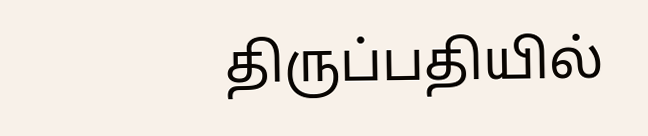திருப்பதியில்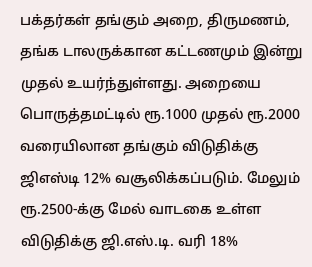பக்தர்கள் தங்கும் அறை, திருமணம், தங்க டாலருக்கான கட்டணமும் இன்று முதல் உயர்ந்துள்ளது. அறையை பொருத்தமட்டில் ரூ.1000 முதல் ரூ.2000 வரையிலான தங்கும் விடுதிக்கு ஜிஎஸ்டி 12% வசூலிக்கப்படும். மேலும் ரூ.2500-க்கு மேல் வாடகை உள்ள விடுதிக்கு ஜி.எஸ்.டி. வரி 18%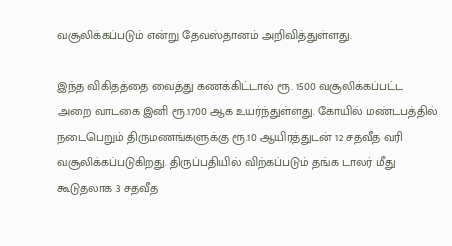வசூலிக்கப்படும் என்று தேவஸ்தானம் அறிவித்துள்ளது.

இந்த விகிதத்தை வைத்து கணக்கிட்டால் ரூ. 1500 வசூலிக்கப்பட்ட அறை வாடகை இனி ரூ.1700 ஆக உயர்ந்துள்ளது. கோயில் மண்டபத்தில் நடைபெறும் திருமணங்களுக்கு ரூ.10 ஆயிரத்துடன் 12 சதவீத வரி வசூலிக்கப்படுகிறது. திருப்பதியில் விற்கப்படும் தங்க டாலர் மீது கூடுதலாக 3 சதவீத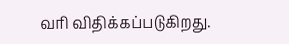வரி விதிக்கப்படுகிறது.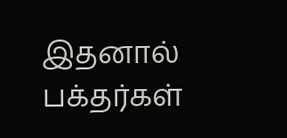இதனால் பக்தர்கள்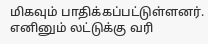மிகவும் பாதிக்கப்பட்டுள்ளனர். எனினும் லட்டுக்கு வரி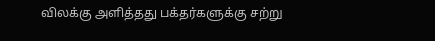விலக்கு அளித்தது பக்தர்களுக்கு சற்று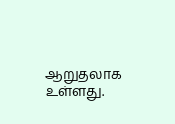ஆறுதலாக உள்ளது.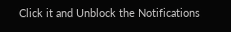Click it and Unblock the Notifications